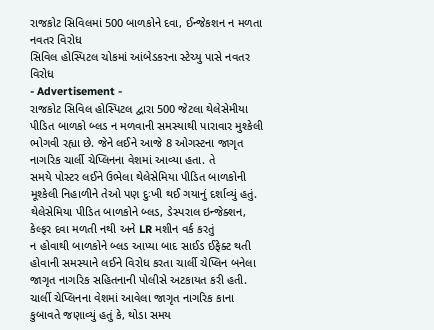રાજકોટ સિવિલમાં 500 બાળકોને દવા, ઈન્જેકશન ન મળતા નવતર વિરોધ
સિવિલ હોસ્પિટલ ચોકમાં આંબેડકરના સ્ટેચ્યુ પાસે નવતર વિરોધ
- Advertisement -
રાજકોટ સિવિલ હોસ્પિટલ દ્વારા 500 જેટલા થેલેસેમીયા પીડિત બાળકો બ્લડ ન મળવાની સમસ્યાથી પારાવાર મુશ્કેલી ભોગવી રહ્યા છે. જેને લઈને આજે 8 ઓગસ્ટના જાગૃત નાગરિક ચાર્લી ચેપ્લિનના વેશમાં આવ્યા હતા. તે
સમયે પોસ્ટર લઈને ઉભેલા થેલેસેમિયા પીડિત બાળકોની મૂશ્કેલી નિહાળીને તેઓ પણ દુઃખી થઈ ગયાનું દર્શાવ્યું હતું. થેલેસેમિયા પીડિત બાળકોને બ્લડ, ડેસ્પરાલ ઇન્જેક્શન, કેલ્ફર દવા મળતી નથી અને LR મશીન વર્ક કરતું
ન હોવાથી બાળકોને બ્લડ આપ્યા બાદ સાઈડ ઈફેક્ટ થતી હોવાની સમસ્યાને લઈને વિરોધ કરતા ચાર્લી ચેપ્લિન બનેલા જાગૃત નાગરિક સહિતનાની પોલીસે અટકાયત કરી હતી.
ચાર્લી ચેપ્લિનના વેશમાં આવેલા જાગૃત નાગરિક કાના કુબાવતે જણાવ્યું હતું કે, થોડા સમય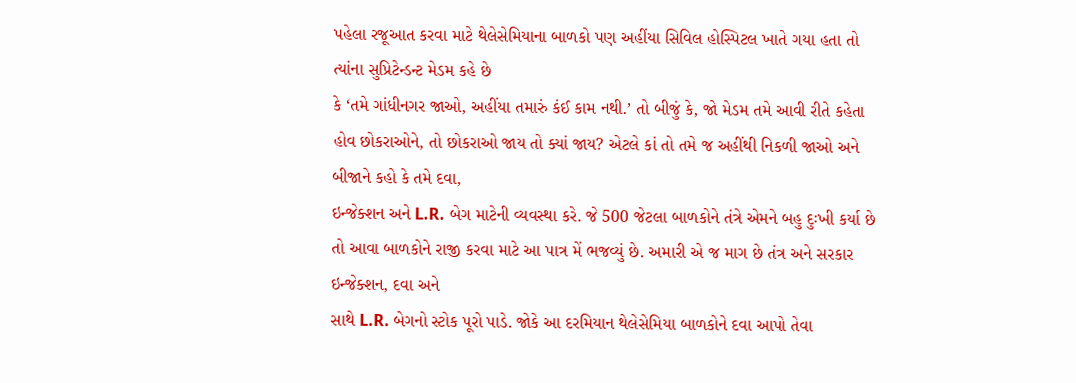પહેલા રજૂઆત કરવા માટે થેલેસેમિયાના બાળકો પણ અહીંયા સિવિલ હોસ્પિટલ ખાતે ગયા હતા તો ત્યાંના સુપ્રિટેન્ડન્ટ મેડમ કહે છે
કે ‘તમે ગાંધીનગર જાઓ, અહીંયા તમારું કંઈ કામ નથી.’ તો બીજું કે, જો મેડમ તમે આવી રીતે કહેતા હોવ છોકરાઓને, તો છોકરાઓ જાય તો ક્યાં જાય? એટલે કાં તો તમે જ અહીંથી નિકળી જાઓ અને બીજાને કહો કે તમે દવા,
ઇન્જેક્શન અને L.R. બેગ માટેની વ્યવસ્થા કરે. જે 500 જેટલા બાળકોને તંત્રે એમને બહુ દુઃખી કર્યા છે તો આવા બાળકોને રાજી કરવા માટે આ પાત્ર મેં ભજવ્યું છે. અમારી એ જ માગ છે તંત્ર અને સરકાર ઇન્જેક્શન, દવા અને
સાથે L.R. બેગનો સ્ટોક પૂરો પાડે. જોકે આ દરમિયાન થેલેસેમિયા બાળકોને દવા આપો તેવા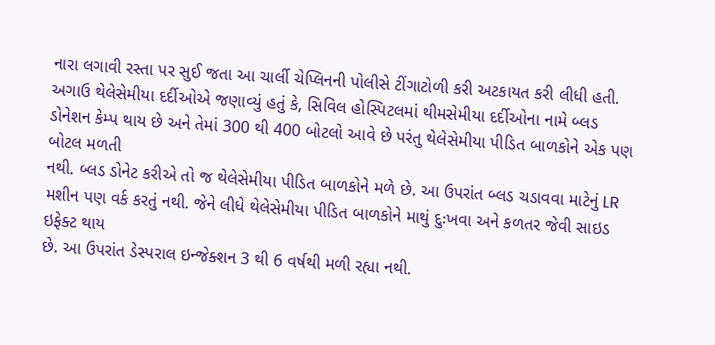નારા લગાવી રસ્તા પર સુઈ જતા આ ચાર્લી ચેપ્લિનની પોલીસે ટીંગાટોળી કરી અટકાયત કરી લીધી હતી.
અગાઉ થેલેસેમીયા દર્દીઓએ જણાવ્યું હતું કે, સિવિલ હોસ્પિટલમાં થીમસેમીયા દર્દીઓના નામે બ્લડ ડોનેશન કેમ્પ થાય છે અને તેમાં 300 થી 400 બોટલો આવે છે પરંતુ થેલેસેમીયા પીડિત બાળકોને એક પણ બોટલ મળતી
નથી. બ્લડ ડોનેટ કરીએ તો જ થેલેસેમીયા પીડિત બાળકોને મળે છે. આ ઉપરાંત બ્લડ ચડાવવા માટેનું LR મશીન પણ વર્ક કરતું નથી. જેને લીધે થેલેસેમીયા પીડિત બાળકોને માથું દુઃખવા અને કળતર જેવી સાઇડ ઇફેક્ટ થાય
છે. આ ઉપરાંત ડેસ્પરાલ ઇન્જેક્શન 3 થી 6 વર્ષથી મળી રહ્યા નથી.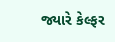જ્યારે કેલ્ફર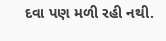દવા પણ મળી રહી નથી.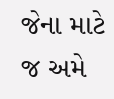જેના માટે જ અમે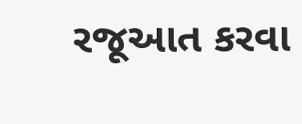રજૂઆત કરવા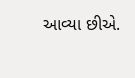આવ્યા છીએ.